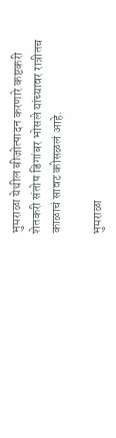भुमराळा येथील बीजोत्पादन करणारे कष्टकरी शेतकरी संतोष डिगांबर भोसले यांच्यावर रात्रीतच काळाचं सावट कोसळलं आहे.

भुमराळा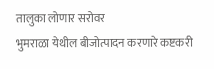तालुका लोणार सरोवर
भुमराळा येथील बीजोत्पादन करणारे कष्टकरी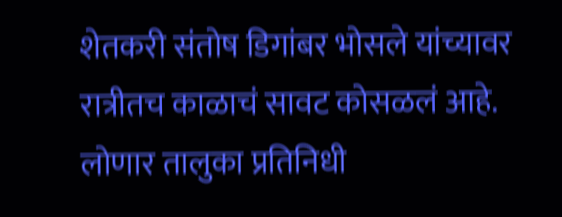शेतकरी संतोष डिगांबर भोसले यांच्यावर रात्रीतच काळाचं सावट कोसळलं आहे.
लोणार तालुका प्रतिनिधी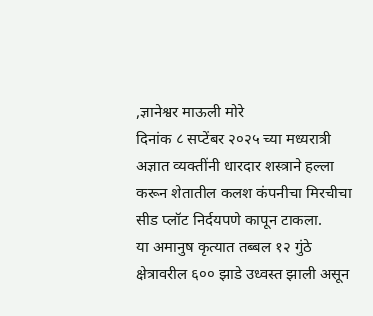,ज्ञानेश्वर माऊली मोरे
दिनांक ८ सप्टेंबर २०२५ च्या मध्यरात्री अज्ञात व्यक्तींनी धारदार शस्त्राने हल्ला करून शेतातील कलश कंपनीचा मिरचीचा सीड प्लॉट निर्दयपणे कापून टाकला.
या अमानुष कृत्यात तब्बल १२ गुंठे क्षेत्रावरील ६०० झाडे उध्वस्त झाली असून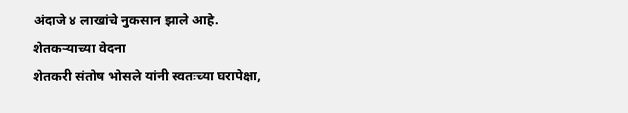अंदाजे ४ लाखांचे नुकसान झाले आहे.
शेतकऱ्याच्या वेदना
शेतकरी संतोष भोसले यांनी स्वतःच्या घरापेक्षा,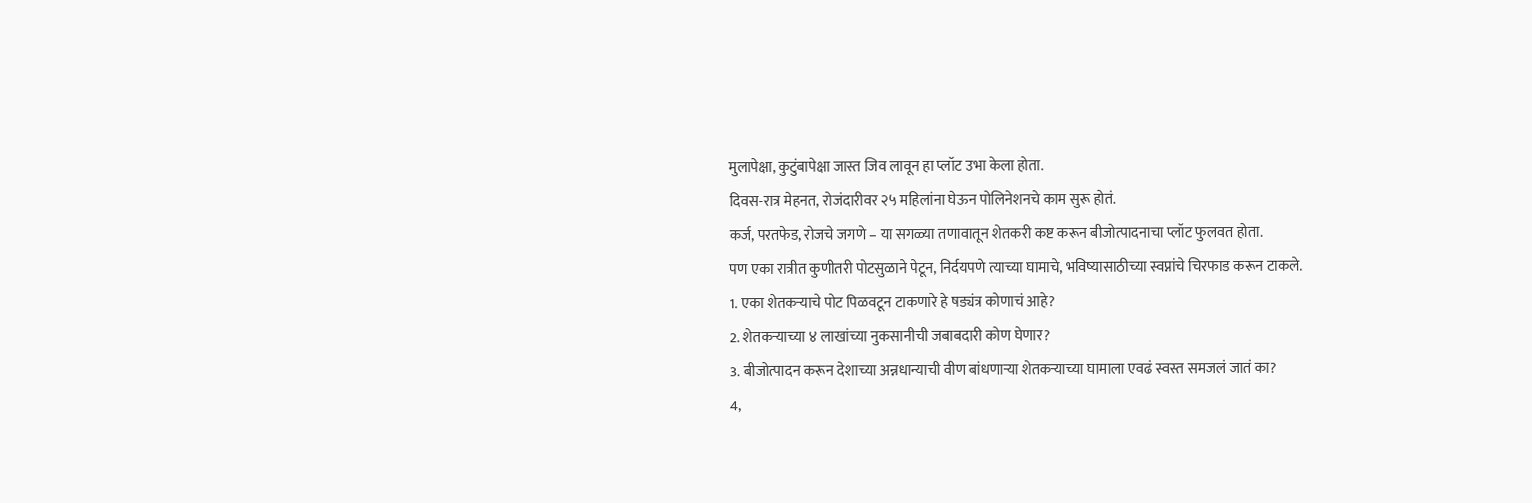मुलापेक्षा, कुटुंबापेक्षा जास्त जिव लावून हा प्लॉट उभा केला होता.
दिवस-रात्र मेहनत, रोजंदारीवर २५ महिलांना घेऊन पोलिनेशनचे काम सुरू होतं.
कर्ज, परतफेड, रोजचे जगणे – या सगळ्या तणावातून शेतकरी कष्ट करून बीजोत्पादनाचा प्लॉट फुलवत होता.
पण एका रात्रीत कुणीतरी पोटसुळाने पेटून, निर्दयपणे त्याच्या घामाचे, भविष्यासाठीच्या स्वप्नांचे चिरफाड करून टाकले.
1. एका शेतकऱ्याचे पोट पिळवटून टाकणारे हे षड्यंत्र कोणाचं आहे?
2. शेतकऱ्याच्या ४ लाखांच्या नुकसानीची जबाबदारी कोण घेणार?
3. बीजोत्पादन करून देशाच्या अन्नधान्याची वीण बांधणाऱ्या शेतकऱ्याच्या घामाला एवढं स्वस्त समजलं जातं का?
4,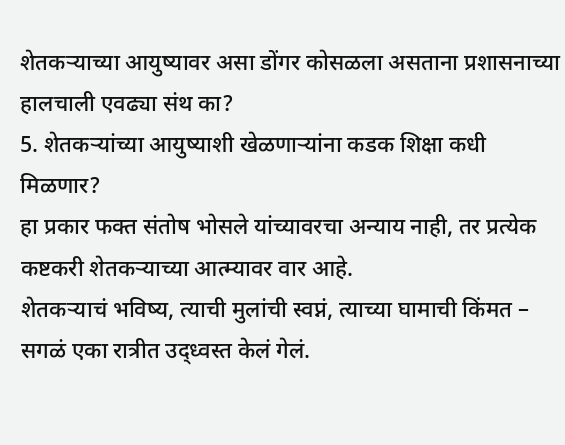शेतकऱ्याच्या आयुष्यावर असा डोंगर कोसळला असताना प्रशासनाच्या हालचाली एवढ्या संथ का?
5. शेतकऱ्यांच्या आयुष्याशी खेळणाऱ्यांना कडक शिक्षा कधी मिळणार?
हा प्रकार फक्त संतोष भोसले यांच्यावरचा अन्याय नाही, तर प्रत्येक कष्टकरी शेतकऱ्याच्या आत्म्यावर वार आहे.
शेतकऱ्याचं भविष्य, त्याची मुलांची स्वप्नं, त्याच्या घामाची किंमत – सगळं एका रात्रीत उद्ध्वस्त केलं गेलं.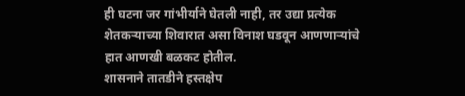ही घटना जर गांभीर्याने घेतली नाही, तर उद्या प्रत्येक शेतकऱ्याच्या शिवारात असा विनाश घडवून आणणाऱ्यांचे हात आणखी बळकट होतील.
शासनाने तातडीने हस्तक्षेप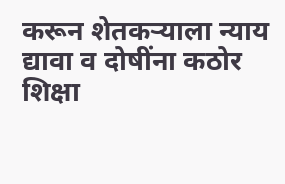करून शेतकऱ्याला न्याय द्यावा व दोषींना कठोर शिक्षा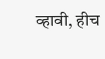व्हावी, हीच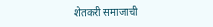शेतकरी समाजाची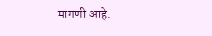मागणी आहे.